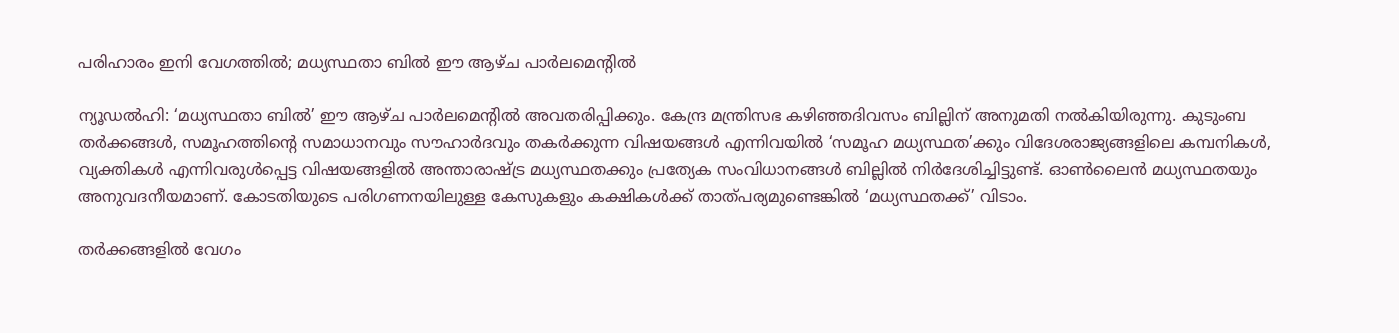പരിഹാരം ഇനി വേഗത്തില്‍; മധ്യസ്ഥതാ ബില്‍ ഈ ആഴ്ച പാര്‍ലമെന്റില്‍

ന്യൂഡല്‍ഹി: ‘മധ്യസ്ഥതാ ബില്‍’ ഈ ആഴ്ച പാര്‍ലമെന്റില്‍ അവതരിപ്പിക്കും. കേന്ദ്ര മന്ത്രിസഭ കഴിഞ്ഞദിവസം ബില്ലിന് അനുമതി നല്‍കിയിരുന്നു. കുടുംബ തര്‍ക്കങ്ങള്‍, സമൂഹത്തിന്റെ സമാധാനവും സൗഹാര്‍ദവും തകര്‍ക്കുന്ന വിഷയങ്ങള്‍ എന്നിവയില്‍ ‘സമൂഹ മധ്യസ്ഥത’ക്കും വിദേശരാജ്യങ്ങളിലെ കമ്പനികള്‍, വ്യക്തികള്‍ എന്നിവരുള്‍പ്പെട്ട വിഷയങ്ങളില്‍ അന്താരാഷ്ട്ര മധ്യസ്ഥതക്കും പ്രത്യേക സംവിധാനങ്ങള്‍ ബില്ലില്‍ നിര്‍ദേശിച്ചിട്ടുണ്ട്. ഓണ്‍ലൈന്‍ മധ്യസ്ഥതയും അനുവദനീയമാണ്. കോടതിയുടെ പരിഗണനയിലുള്ള കേസുകളും കക്ഷികള്‍ക്ക് താത്പര്യമുണ്ടെങ്കില്‍ ‘മധ്യസ്ഥതക്ക്‌’ വിടാം.

തര്‍ക്കങ്ങളില്‍ വേഗം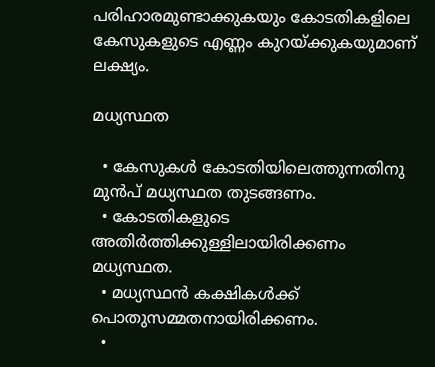പരിഹാരമുണ്ടാക്കുകയും കോടതികളിലെ കേസുകളുടെ എണ്ണം കുറയ്ക്കുകയുമാണ് ലക്ഷ്യം.

മധ്യസ്ഥത

  • കേസുകള്‍ കോടതിയിലെത്തുന്നതിനു മുന്‍പ് മധ്യസ്ഥത തുടങ്ങണം.
  • കോടതികളുടെ അതിര്‍ത്തിക്കുള്ളിലായിരിക്കണം മധ്യസ്ഥത.
  • മധ്യസ്ഥന്‍ കക്ഷികള്‍ക്ക് പൊതുസമ്മതനായിരിക്കണം.
  •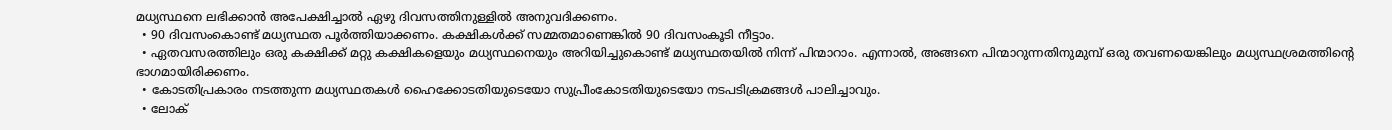മധ്യസ്ഥനെ ലഭിക്കാന്‍ അപേക്ഷിച്ചാല്‍ ഏഴു ദിവസത്തിനുള്ളില്‍ അനുവദിക്കണം.
  • 90 ദിവസംകൊണ്ട് മധ്യസ്ഥത പൂര്‍ത്തിയാക്കണം. കക്ഷികള്‍ക്ക് സമ്മതമാണെങ്കില്‍ 90 ദിവസംകൂടി നീട്ടാം.
  • ഏതവസരത്തിലും ഒരു കക്ഷിക്ക് മറ്റു കക്ഷികളെയും മധ്യസ്ഥനെയും അറിയിച്ചുകൊണ്ട് മധ്യസ്ഥതയില്‍ നിന്ന് പിന്മാറാം. എന്നാല്‍, അങ്ങനെ പിന്മാറുന്നതിനുമുമ്പ് ഒരു തവണയെങ്കിലും മധ്യസ്ഥശ്രമത്തിന്റെ ഭാഗമായിരിക്കണം.
  • കോടതിപ്രകാരം നടത്തുന്ന മധ്യസ്ഥതകള്‍ ഹൈക്കോടതിയുടെയോ സുപ്രീംകോടതിയുടെയോ നടപടിക്രമങ്ങള്‍ പാലിച്ചാവും.
  • ലോക്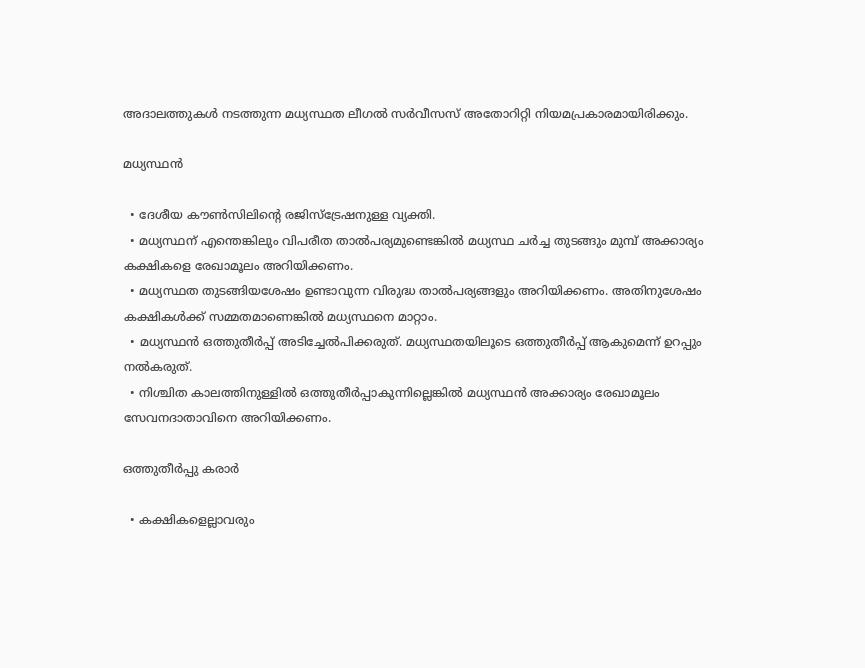അദാലത്തുകള്‍ നടത്തുന്ന മധ്യസ്ഥത ലീഗല്‍ സര്‍വീസസ് അതോറിറ്റി നിയമപ്രകാരമായിരിക്കും.

മധ്യസ്ഥന്‍

  • ദേശീയ കൗണ്‍സിലിന്റെ രജിസ്‌ട്രേഷനുള്ള വ്യക്തി.
  • മധ്യസ്ഥന് എന്തെങ്കിലും വിപരീത താല്‍പര്യമുണ്ടെങ്കില്‍ മധ്യസ്ഥ ചര്‍ച്ച തുടങ്ങും മുമ്പ് അക്കാര്യം കക്ഷികളെ രേഖാമൂലം അറിയിക്കണം.
  • മധ്യസ്ഥത തുടങ്ങിയശേഷം ഉണ്ടാവുന്ന വിരുദ്ധ താല്‍പര്യങ്ങളും അറിയിക്കണം. അതിനുശേഷം കക്ഷികള്‍ക്ക് സമ്മതമാണെങ്കില്‍ മധ്യസ്ഥനെ മാറ്റാം.
  • മധ്യസ്ഥന്‍ ഒത്തുതീര്‍പ്പ് അടിച്ചേല്‍പിക്കരുത്. മധ്യസ്ഥതയിലൂടെ ഒത്തുതീര്‍പ്പ് ആകുമെന്ന് ഉറപ്പും നല്‍കരുത്.
  • നിശ്ചിത കാലത്തിനുള്ളില്‍ ഒത്തുതീര്‍പ്പാകുന്നില്ലെങ്കില്‍ മധ്യസ്ഥന്‍ അക്കാര്യം രേഖാമൂലം സേവനദാതാവിനെ അറിയിക്കണം.

ഒത്തുതീര്‍പ്പു കരാര്‍

  • കക്ഷികളെല്ലാവരും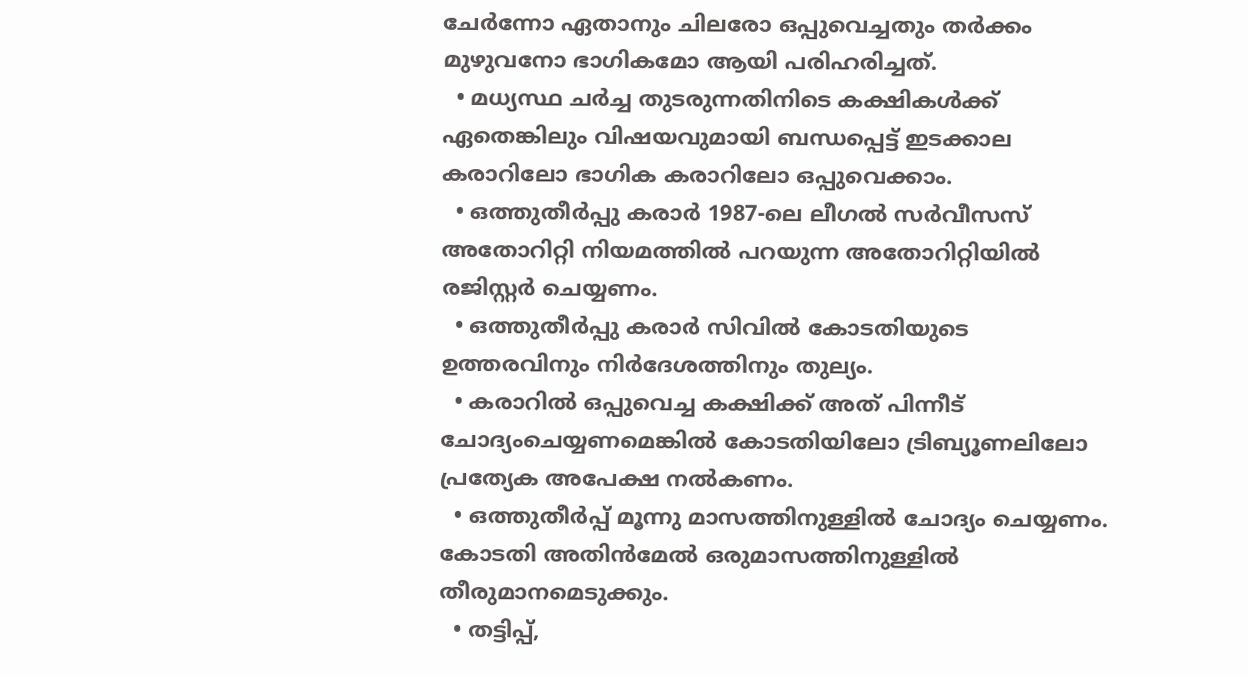ചേര്‍ന്നോ ഏതാനും ചിലരോ ഒപ്പുവെച്ചതും തര്‍ക്കം മുഴുവനോ ഭാഗികമോ ആയി പരിഹരിച്ചത്.
  • മധ്യസ്ഥ ചര്‍ച്ച തുടരുന്നതിനിടെ കക്ഷികള്‍ക്ക് ഏതെങ്കിലും വിഷയവുമായി ബന്ധപ്പെട്ട് ഇടക്കാല കരാറിലോ ഭാഗിക കരാറിലോ ഒപ്പുവെക്കാം.
  • ഒത്തുതീര്‍പ്പു കരാര്‍ 1987-ലെ ലീഗല്‍ സര്‍വീസസ് അതോറിറ്റി നിയമത്തില്‍ പറയുന്ന അതോറിറ്റിയില്‍ രജിസ്റ്റര്‍ ചെയ്യണം.
  • ഒത്തുതീര്‍പ്പു കരാര്‍ സിവില്‍ കോടതിയുടെ ഉത്തരവിനും നിര്‍ദേശത്തിനും തുല്യം.
  • കരാറില്‍ ഒപ്പുവെച്ച കക്ഷിക്ക് അത് പിന്നീട് ചോദ്യംചെയ്യണമെങ്കില്‍ കോടതിയിലോ ട്രിബ്യൂണലിലോ പ്രത്യേക അപേക്ഷ നല്‍കണം.
  • ഒത്തുതീര്‍പ്പ് മൂന്നു മാസത്തിനുള്ളില്‍ ചോദ്യം ചെയ്യണം. കോടതി അതിന്‍മേല്‍ ഒരുമാസത്തിനുള്ളില്‍ തീരുമാനമെടുക്കും.
  • തട്ടിപ്പ്,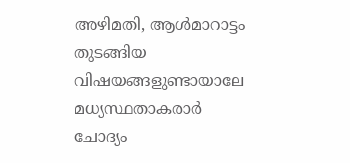അഴിമതി, ആള്‍മാറാട്ടം തുടങ്ങിയ വിഷയങ്ങളുണ്ടായാലേ മധ്യസ്ഥതാകരാര്‍ ചോദ്യം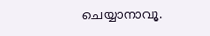ചെയ്യാനാവൂ.